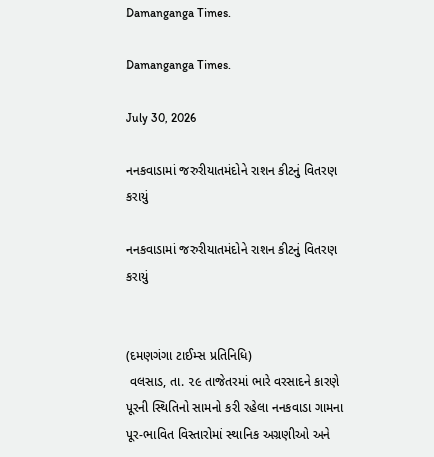Damanganga Times.

Damanganga Times.

July 30, 2026

નનકવાડામાં જરુરીયાતમંદોને રાશન કીટનું વિતરણ કરાયું

નનકવાડામાં જરુરીયાતમંદોને રાશન કીટનું વિતરણ કરાયું


(દમણગંગા ટાઈમ્સ પ્રતિનિધિ)
 વલસાડ, તા. ૨૯ તાજેતરમાં ભારે વરસાદને કારણે પૂરની સ્થિતિનો સામનો કરી રહેલા નનકવાડા ગામના પૂર-ભાવિત વિસ્તારોમાં સ્થાનિક અગ્રણીઓ અને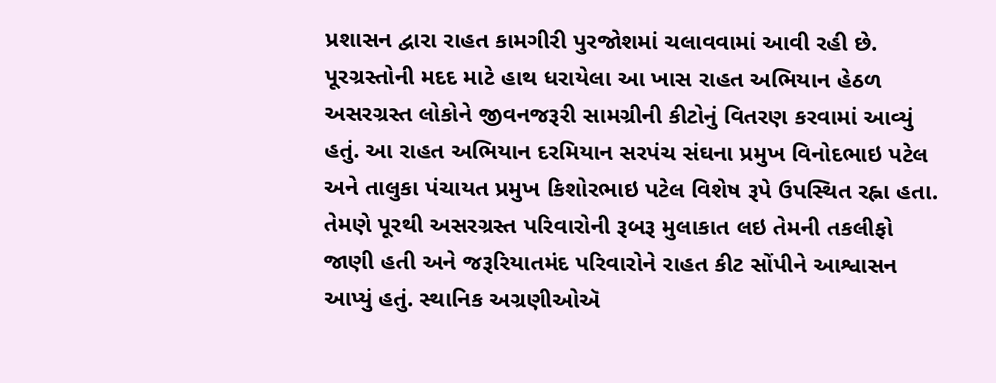પ્રશાસન દ્વારા રાહત કામગીરી પુરજોશમાં ચલાવવામાં આવી રહી છે. પૂરગ્રસ્તોની મદદ માટે હાથ ધરાયેલા આ ખાસ રાહત અભિયાન હેઠળ અસરગ્રસ્ત લોકોને જીવનજરૂરી સામગ્રીની કીટોનું વિતરણ કરવામાં આવ્યું હતું. આ રાહત અભિયાન દરમિયાન સરપંચ સંઘના પ્રમુખ વિનોદભાઇ પટેલ અને તાલુકા પંચાયત પ્રમુખ કિશોરભાઇ પટેલ વિશેષ રૂપે ઉપસ્થિત રહ્ના હતા. તેમણે પૂરથી અસરગ્રસ્ત પરિવારોની રૂબરૂ મુલાકાત લઇ તેમની તકલીફો જાણી હતી અને જરૂરિયાતમંદ પરિવારોને રાહત કીટ સોંપીને આશ્વાસન આપ્યું હતું. સ્થાનિક અગ્રણીઓઍ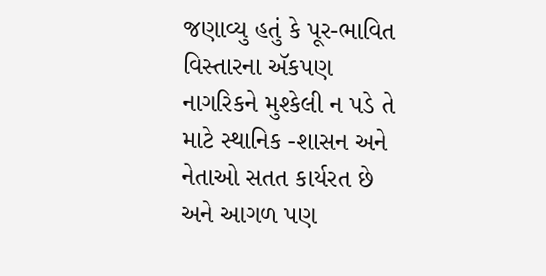જણાવ્યુ હતું કે પૂર-ભાવિત વિસ્તારના ઍકપણ નાગરિકને મુશ્કેલી ન પડે તે માટે સ્થાનિક -શાસન અને નેતાઓ સતત કાર્યરત છે અને આગળ પણ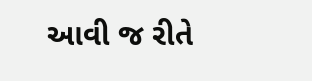આવી જ રીતે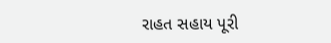રાહત સહાય પૂરી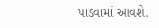પાડવામાં આવશે.